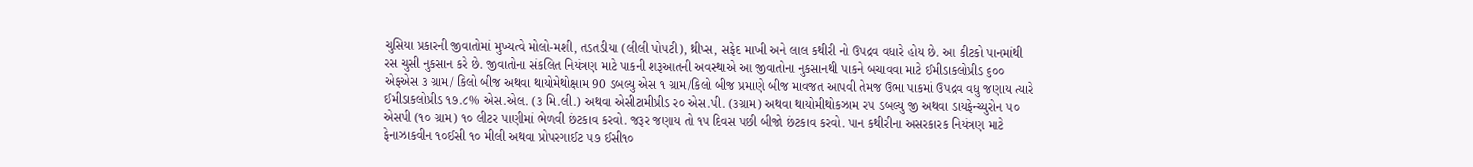ચુસિયા પ્રકારની જીવાતોમાં મુખ્યત્વે મોલો-મશી, તડતડીયા (લીલી પો૫ટી), થ્રીપ્સ, સફેદ માખી અને લાલ કથીરી નો ઉપદ્રવ વધારે હોય છે. આ કીટકો પાનમાંથી રસ ચુસી નુકસાન કરે છે. જીવાતોના સંકલિત નિયંત્રણ માટે પાકની શરૂઆતની અવસ્થાએ આ જીવાતોના નુકસાનથી પાકને બચાવવા માટે ઈમીડાકલોપ્રીડ ૬૦૦ એફએસ ૩ ગ્રામ/ કિલો બીજ અથવા થાયોમેથોક્ષામ 90 ડબલ્યુ એસ ૧ ગ્રામ/કિલો બીજ પ્રમાણે બીજ માવજત આપવી તેમજ ઉભા પાકમાં ઉપદ્રવ વધુ જણાય ત્યારે ઈમીડાકલોપ્રીડ ૧૭.૮% એસ.એલ. (૩ મિ.લી.) અથવા એસીટામીપ્રીડ ર૦ એસ.પી. (૩ગ્રામ) અથવા થાયોમીથોકઝામ ર૫ ડબલ્યુ જી અથવા ડાયફેન્ચ્યુરોન ૫૦ એસપી (૧૦ ગ્રામ) ૧૦ લીટર પાણીમાં ભેળવી છંટકાવ કરવો. જરૂર જણાય તો ૧૫ દિવસ પછી બીજો છંટકાવ કરવો. પાન કથીરીના અસરકારક નિયંત્રણ માટે ફેનાઝાકવીન ૧૦ઈસી ૧૦ મીલી અથવા પ્રોપરગાઈટ ૫૭ ઈસી૧૦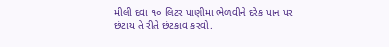મીલી દવા ૧૦ લિટર પાણીમા ભેળવીને દરેક પાન પર છંટાય તે રીતે છંટકાવ કરવો.